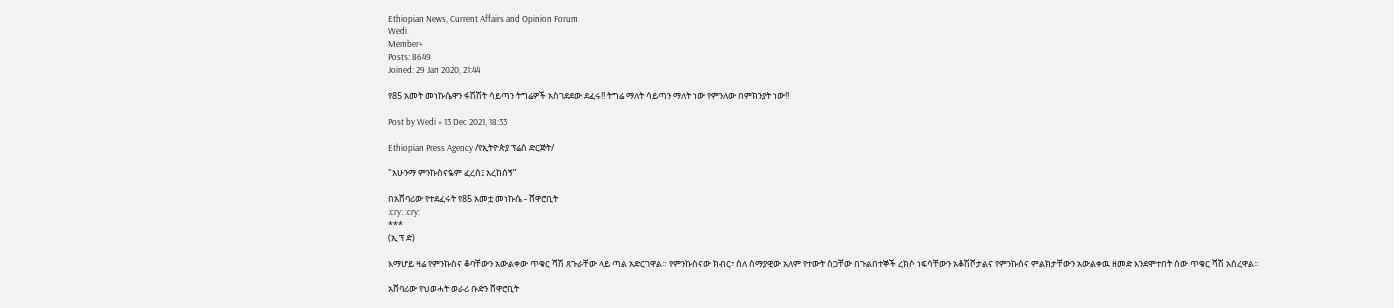Ethiopian News, Current Affairs and Opinion Forum
Wedi
Member+
Posts: 8649
Joined: 29 Jan 2020, 21:44

የ85 አመት መነኩሴዋን ፋሽሽት ሳይጣን ትግሬዎች አስገደደው ደፈሩ!! ትግሬ ማለት ሳይጣን ማለት ነው የምንለው በምክንያት ነው!!

Post by Wedi » 13 Dec 2021, 18:33

Ethiopian Press Agency /የኢትዮጵያ ፕሬስ ድርጅት/

"አሁንማ ምንኩስናዬም ፈረሰ፤ አረከሰኝ”

በአሸባሪው የተደፈሩት የ85 አመቷ መነኩሴ - ሸዋሮቢት
:cry: :cry:
***
(ኢ ፕ ድ)

እማሆይ ዛሬ የምንኩስና ቆባቸውን አውልቀው ጥቁር ሻሽ ጸጉራቸው ላይ ጣል አድርገዋል። የምንኩስናው ክብር፣ ስለ ሰማያዊው አለም የተውት ስጋቸው በጉልበተኞች ረክሶ ነፍሳቸውን አቆሽሾታልና የምንኩስና ምልክታቸውን አውልቀዉ ዘመድ እንደሞተበት ሰው ጥቁር ሻሽ አስረዋል።

አሸባሪው የህወሓት ወራሪ ቡድን ሸዋሮቢት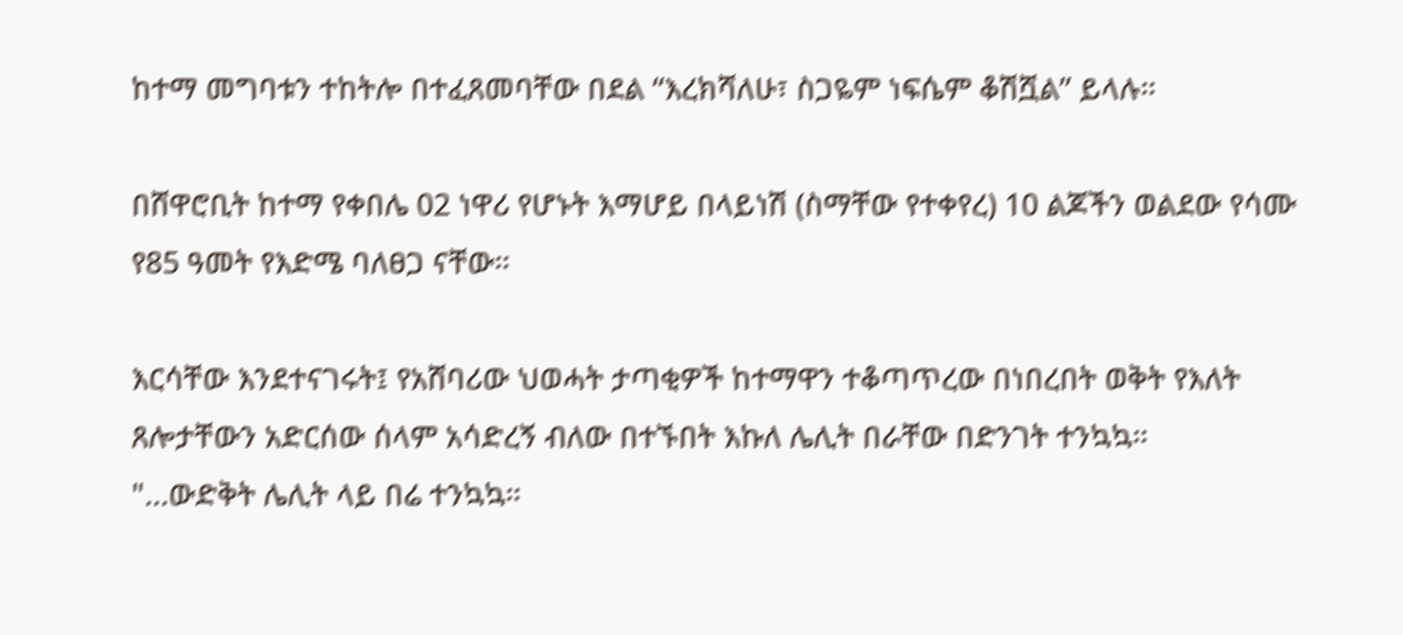ከተማ መግባቱን ተከትሎ በተፈጸመባቸው በደል “እረክሻለሁ፣ ስጋዬም ነፍሴም ቆሽሿል” ይላሉ።

በሸዋሮቢት ከተማ የቀበሌ 02 ነዋሪ የሆኑት እማሆይ በላይነሽ (ስማቸው የተቀየረ) 10 ልጆችን ወልደው የሳሙ የ85 ዓመት የእድሜ ባለፀጋ ናቸው።

እርሳቸው እንደተናገሩት፤ የአሸባሪው ህወሓት ታጣቂዎች ከተማዋን ተቆጣጥረው በነበረበት ወቅት የእለት ጸሎታቸውን አድርሰው ሰላም አሳድረኝ ብለው በተኙበት እኩለ ሌሊት በራቸው በድንገት ተንኳኳ።
"...ውድቅት ሌሊት ላይ በሬ ተንኳኳ።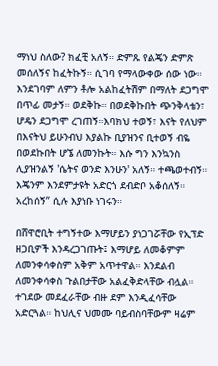ማነህ ስለው? ክፈቺ አለኝ። ድምጹ የልጄን ድምጽ መሰለኝና ከፈትኩኝ። ሲገባ የማላውቀው ሰው ነው። እንደገባም ለምን ቶሎ አልከፈትሽም በማለት ደጋግሞ በጥፊ መታኝ። ወደቅኩ። በወደቅኩበት ጭንቅላቴን፣ ሆዴን ደጋግሞ ረገጠኝ።እባክህ ተወኝ፣ እናት የለህም በእናትህ ይሁንብህ እያልኩ ቢያዝንና ቢተወኝ ብዬ በወደኩበት ሆኜ ለመንኩት። እሱ ግን እንኳንስ ሊያዝንልኝ 'ሴትና ወንድ እንሁን' አለኝ። ተጫወተብኝ። እጄንም እንደምታዩት አድርጎ ደብድቦ አቆሰለኝ። አረከሰኝ” ሲሉ እያነቡ ነገሩን።

በሸዋሮቢት ተግኝተው እማሆይን ያነጋገሯቸው የኢፕድ ዘጋቢዎች እንዳረጋገጡት፤ እማሆይ ለመቆምም ለመንቀሳቀስም አቅም አጥተዋል። እንደልብ ለመንቀሳቀስ ጉልበታቸው አልፈቅድላቸው ብሏል። ተገደው መደፈራቸው ብዙ ደም እንዲፈሳቸው አድርጓል። ከህሊና ህመሙ ባይብስባቸውም ዛሬም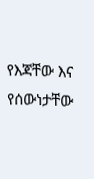የእጃቸው እና የሰውነታቸው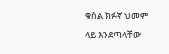ቁስል ክፉኛ ህመም ላይ እንደጣላቸው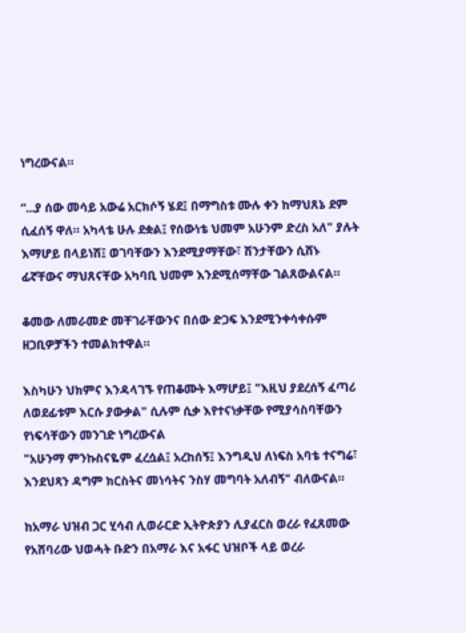ነግረውናል።

“...ያ ሰው መሳይ አውሬ አርክሶኝ ሄደ፤ በማግስቱ ሙሉ ቀን ከማህጸኔ ደም ሲፈሰኝ ዋለ። አካላቴ ሁሉ ደቋል፤ የሰውነቴ ህመም አሁንም ድረስ አለ" ያሉት እማሆይ በላይነሽ፤ ወገባቸውን እንደሚያማቸው፣ ሽንታቸውን ሲሸኑ ፊኛቸውና ማህጸናቸው አካባቢ ህመም እንደሚሰማቸው ገልጸውልናል።

ቆመው ለመራመድ መቸገራቸውንና በሰው ድጋፍ እንደሚንቀሳቀሱም ዘጋቢዎቻችን ተመልክተዋል።

እስካሁን ህክምና እንዳላገኙ የጠቆሙት እማሆይ፤ "እዚህ ያደረሰኝ ፈጣሪ ለወደፊቱም እርሱ ያውቃል" ሲሉም ሲቃ እየተናነቃቸው የሚያሳስባቸውን የነፍሳቸውን መንገድ ነግረውናል
"አሁንማ ምንኩስናዬም ፈረሷል፤ አረከሰኝ፤ እንግዲህ ለነፍስ አባቴ ተናግሬ፣ እንደህጻን ዳግም ክርስትና መነሳትና ንስሃ መግባት አለብኝ" ብለውናል።

ከአማራ ህዝብ ጋር ሂሳብ ሊወራርድ ኢትዮጵያን ሊያፈርስ ወረራ የፈጸመው የአሸባሪው ህወሓት ቡድን በአማራ እና አፋር ህዝቦች ላይ ወረራ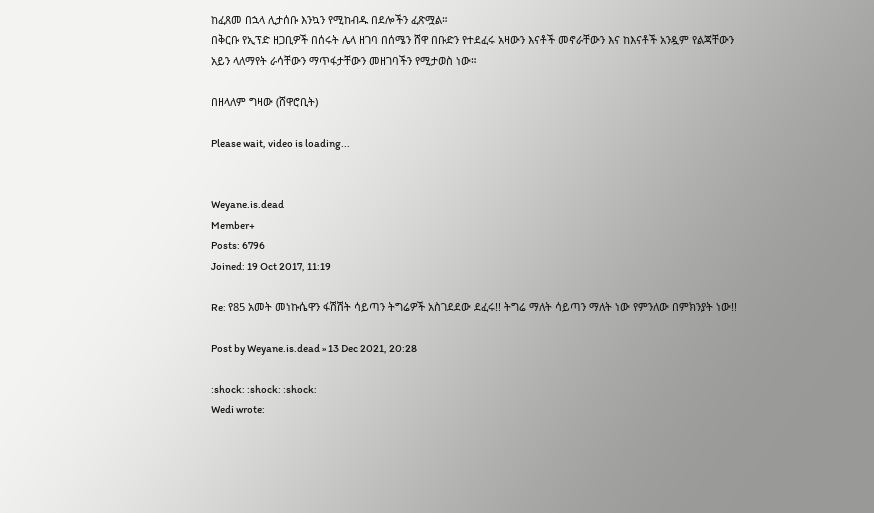ከፈጸመ በኋላ ሊታሰቡ እንኳን የሚከብዱ በደሎችን ፈጽሟል።
በቅርቡ የኢፕድ ዘጋቢዎች በሰሩት ሌላ ዘገባ በሰሜን ሸዋ በቡድን የተደፈሩ አዛውን እናቶች መኖራቸውን እና ከእናቶች አንዷም የልጃቸውን አይን ላለማየት ራሳቸውን ማጥፋታቸውን መዘገባችን የሚታወስ ነው።

በዘላለም ግዛው (ሸዋሮቢት)

Please wait, video is loading...


Weyane.is.dead
Member+
Posts: 6796
Joined: 19 Oct 2017, 11:19

Re: የ85 አመት መነኩሴዋን ፋሽሽት ሳይጣን ትግሬዎች አስገደደው ደፈሩ!! ትግሬ ማለት ሳይጣን ማለት ነው የምንለው በምክንያት ነው!!

Post by Weyane.is.dead » 13 Dec 2021, 20:28

:shock: :shock: :shock:
Wedi wrote: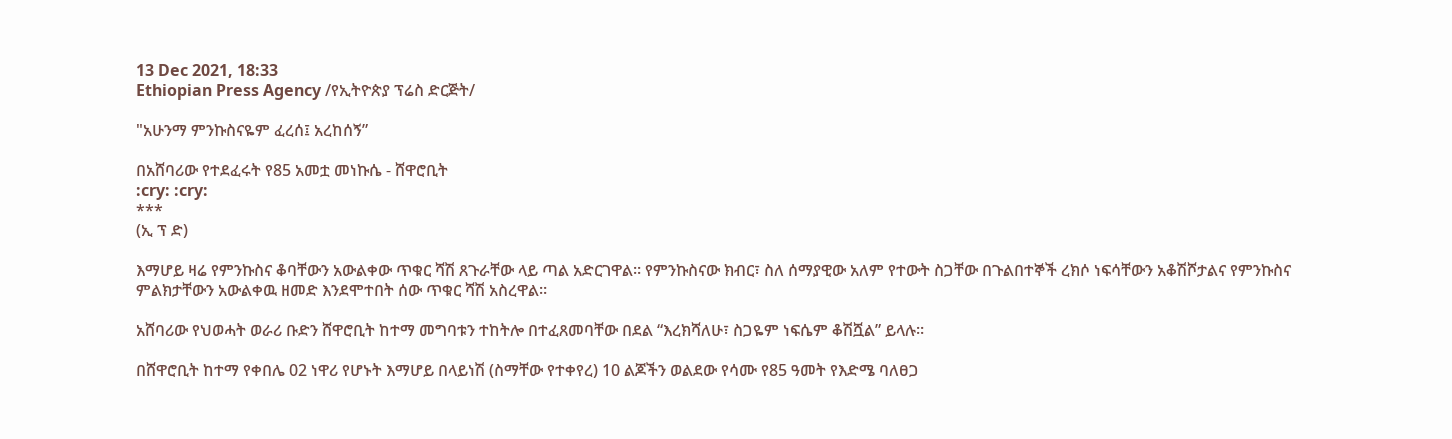13 Dec 2021, 18:33
Ethiopian Press Agency /የኢትዮጵያ ፕሬስ ድርጅት/

"አሁንማ ምንኩስናዬም ፈረሰ፤ አረከሰኝ”

በአሸባሪው የተደፈሩት የ85 አመቷ መነኩሴ - ሸዋሮቢት
:cry: :cry:
***
(ኢ ፕ ድ)

እማሆይ ዛሬ የምንኩስና ቆባቸውን አውልቀው ጥቁር ሻሽ ጸጉራቸው ላይ ጣል አድርገዋል። የምንኩስናው ክብር፣ ስለ ሰማያዊው አለም የተውት ስጋቸው በጉልበተኞች ረክሶ ነፍሳቸውን አቆሽሾታልና የምንኩስና ምልክታቸውን አውልቀዉ ዘመድ እንደሞተበት ሰው ጥቁር ሻሽ አስረዋል።

አሸባሪው የህወሓት ወራሪ ቡድን ሸዋሮቢት ከተማ መግባቱን ተከትሎ በተፈጸመባቸው በደል “እረክሻለሁ፣ ስጋዬም ነፍሴም ቆሽሿል” ይላሉ።

በሸዋሮቢት ከተማ የቀበሌ 02 ነዋሪ የሆኑት እማሆይ በላይነሽ (ስማቸው የተቀየረ) 10 ልጆችን ወልደው የሳሙ የ85 ዓመት የእድሜ ባለፀጋ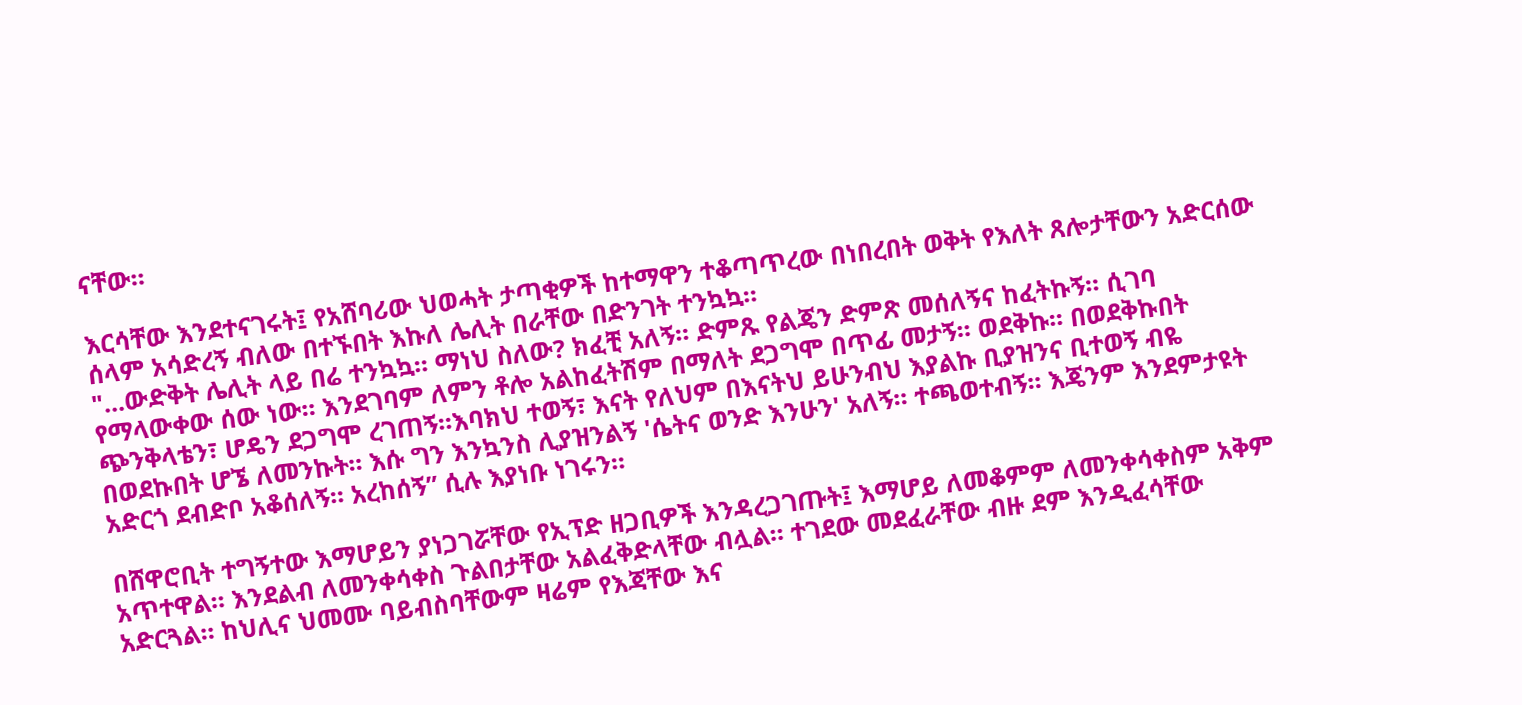ናቸው።

እርሳቸው እንደተናገሩት፤ የአሸባሪው ህወሓት ታጣቂዎች ከተማዋን ተቆጣጥረው በነበረበት ወቅት የእለት ጸሎታቸውን አድርሰው ሰላም አሳድረኝ ብለው በተኙበት እኩለ ሌሊት በራቸው በድንገት ተንኳኳ።
"...ውድቅት ሌሊት ላይ በሬ ተንኳኳ። ማነህ ስለው? ክፈቺ አለኝ። ድምጹ የልጄን ድምጽ መሰለኝና ከፈትኩኝ። ሲገባ የማላውቀው ሰው ነው። እንደገባም ለምን ቶሎ አልከፈትሽም በማለት ደጋግሞ በጥፊ መታኝ። ወደቅኩ። በወደቅኩበት ጭንቅላቴን፣ ሆዴን ደጋግሞ ረገጠኝ።እባክህ ተወኝ፣ እናት የለህም በእናትህ ይሁንብህ እያልኩ ቢያዝንና ቢተወኝ ብዬ በወደኩበት ሆኜ ለመንኩት። እሱ ግን እንኳንስ ሊያዝንልኝ 'ሴትና ወንድ እንሁን' አለኝ። ተጫወተብኝ። እጄንም እንደምታዩት አድርጎ ደብድቦ አቆሰለኝ። አረከሰኝ” ሲሉ እያነቡ ነገሩን።

በሸዋሮቢት ተግኝተው እማሆይን ያነጋገሯቸው የኢፕድ ዘጋቢዎች እንዳረጋገጡት፤ እማሆይ ለመቆምም ለመንቀሳቀስም አቅም አጥተዋል። እንደልብ ለመንቀሳቀስ ጉልበታቸው አልፈቅድላቸው ብሏል። ተገደው መደፈራቸው ብዙ ደም እንዲፈሳቸው አድርጓል። ከህሊና ህመሙ ባይብስባቸውም ዛሬም የእጃቸው እና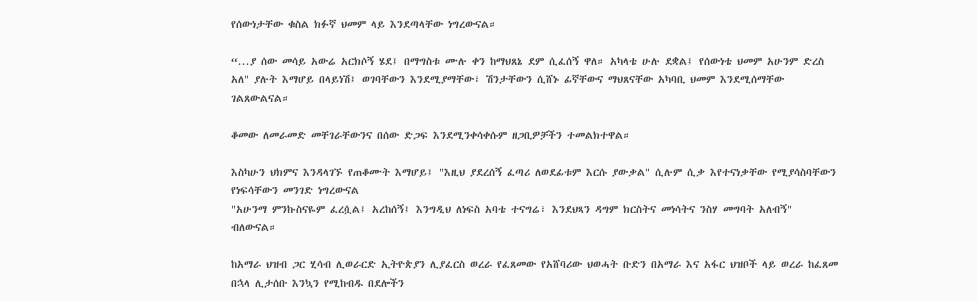የሰውነታቸው ቁስል ክፉኛ ህመም ላይ እንደጣላቸው ነግረውናል።

“...ያ ሰው መሳይ አውሬ አርክሶኝ ሄደ፤ በማግስቱ ሙሉ ቀን ከማህጸኔ ደም ሲፈሰኝ ዋለ። አካላቴ ሁሉ ደቋል፤ የሰውነቴ ህመም አሁንም ድረስ አለ" ያሉት እማሆይ በላይነሽ፤ ወገባቸውን እንደሚያማቸው፣ ሽንታቸውን ሲሸኑ ፊኛቸውና ማህጸናቸው አካባቢ ህመም እንደሚሰማቸው ገልጸውልናል።

ቆመው ለመራመድ መቸገራቸውንና በሰው ድጋፍ እንደሚንቀሳቀሱም ዘጋቢዎቻችን ተመልክተዋል።

እስካሁን ህክምና እንዳላገኙ የጠቆሙት እማሆይ፤ "እዚህ ያደረሰኝ ፈጣሪ ለወደፊቱም እርሱ ያውቃል" ሲሉም ሲቃ እየተናነቃቸው የሚያሳስባቸውን የነፍሳቸውን መንገድ ነግረውናል
"አሁንማ ምንኩስናዬም ፈረሷል፤ አረከሰኝ፤ እንግዲህ ለነፍስ አባቴ ተናግሬ፣ እንደህጻን ዳግም ክርስትና መነሳትና ንስሃ መግባት አለብኝ" ብለውናል።

ከአማራ ህዝብ ጋር ሂሳብ ሊወራርድ ኢትዮጵያን ሊያፈርስ ወረራ የፈጸመው የአሸባሪው ህወሓት ቡድን በአማራ እና አፋር ህዝቦች ላይ ወረራ ከፈጸመ በኋላ ሊታሰቡ እንኳን የሚከብዱ በደሎችን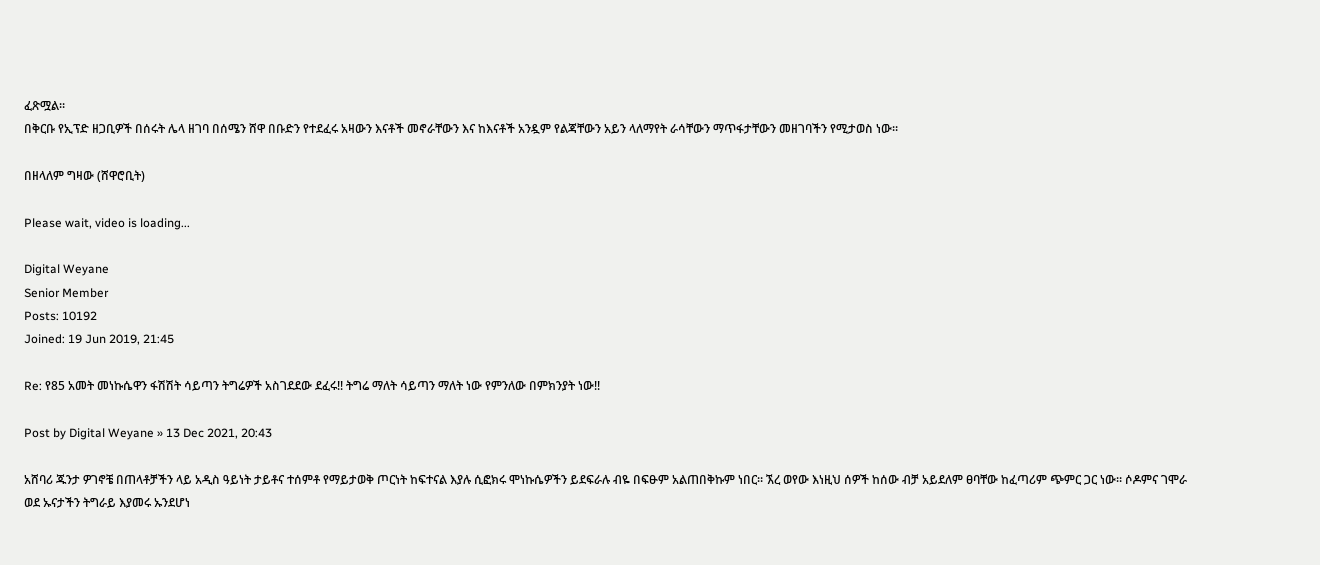ፈጽሟል።
በቅርቡ የኢፕድ ዘጋቢዎች በሰሩት ሌላ ዘገባ በሰሜን ሸዋ በቡድን የተደፈሩ አዛውን እናቶች መኖራቸውን እና ከእናቶች አንዷም የልጃቸውን አይን ላለማየት ራሳቸውን ማጥፋታቸውን መዘገባችን የሚታወስ ነው።

በዘላለም ግዛው (ሸዋሮቢት)

Please wait, video is loading...

Digital Weyane
Senior Member
Posts: 10192
Joined: 19 Jun 2019, 21:45

Re: የ85 አመት መነኩሴዋን ፋሽሽት ሳይጣን ትግሬዎች አስገደደው ደፈሩ!! ትግሬ ማለት ሳይጣን ማለት ነው የምንለው በምክንያት ነው!!

Post by Digital Weyane » 13 Dec 2021, 20:43

አሸባሪ ጁንታ ዎገኖቼ በጠላቶቻችን ላይ አዲስ ዓይነት ታይቶና ተሰምቶ የማይታወቅ ጦርነት ከፍተናል እያሉ ሲፎክሩ ሞነኩሴዎችን ይደፍራሉ ብዬ በፍፁም አልጠበቅኩም ነበር። ኧረ ወየው እነዚህ ሰዎች ከሰው ብቻ አይደለም ፀባቸው ከፈጣሪም ጭምር ጋር ነው። ሶዶምና ገሞራ ወደ ኡናታችን ትግራይ እያመሩ ኡንደሆነ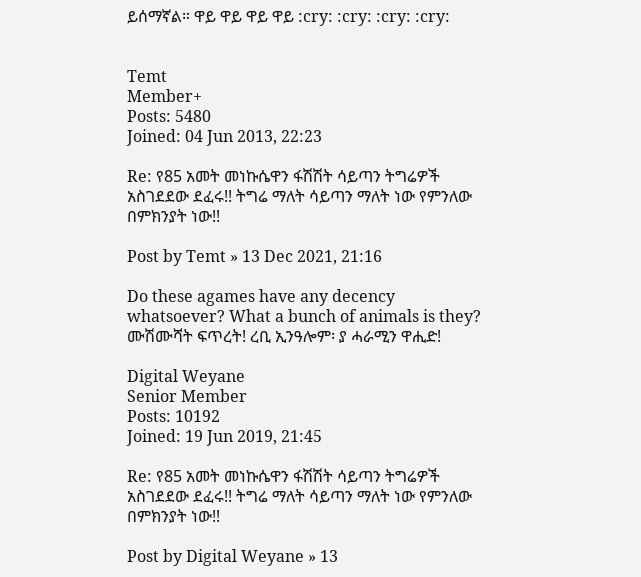ይሰማኛል። ዋይ ዋይ ዋይ ዋይ :cry: :cry: :cry: :cry:


Temt
Member+
Posts: 5480
Joined: 04 Jun 2013, 22:23

Re: የ85 አመት መነኩሴዋን ፋሽሽት ሳይጣን ትግሬዎች አስገደደው ደፈሩ!! ትግሬ ማለት ሳይጣን ማለት ነው የምንለው በምክንያት ነው!!

Post by Temt » 13 Dec 2021, 21:16

Do these agames have any decency whatsoever? What a bunch of animals is they? ሙሽሙሻት ፍጥረት! ረቢ ኢንዓሎም፡ ያ ሓራሚን ዋሒድ!

Digital Weyane
Senior Member
Posts: 10192
Joined: 19 Jun 2019, 21:45

Re: የ85 አመት መነኩሴዋን ፋሽሽት ሳይጣን ትግሬዎች አስገደደው ደፈሩ!! ትግሬ ማለት ሳይጣን ማለት ነው የምንለው በምክንያት ነው!!

Post by Digital Weyane » 13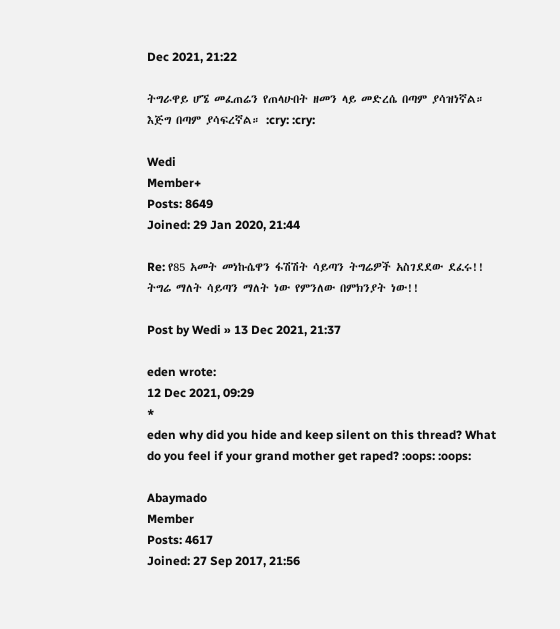Dec 2021, 21:22

ትግራዋይ ሆኜ መፈጠሬን የጠላሁበት ዘመን ላይ መድረሴ በጣም ያሳዝነኛል። እጅግ በጣም ያሳፍረኛል። :cry: :cry:

Wedi
Member+
Posts: 8649
Joined: 29 Jan 2020, 21:44

Re: የ85 አመት መነኩሴዋን ፋሽሽት ሳይጣን ትግሬዎች አስገደደው ደፈሩ!! ትግሬ ማለት ሳይጣን ማለት ነው የምንለው በምክንያት ነው!!

Post by Wedi » 13 Dec 2021, 21:37

eden wrote:
12 Dec 2021, 09:29
*
eden why did you hide and keep silent on this thread? What do you feel if your grand mother get raped? :oops: :oops:

Abaymado
Member
Posts: 4617
Joined: 27 Sep 2017, 21:56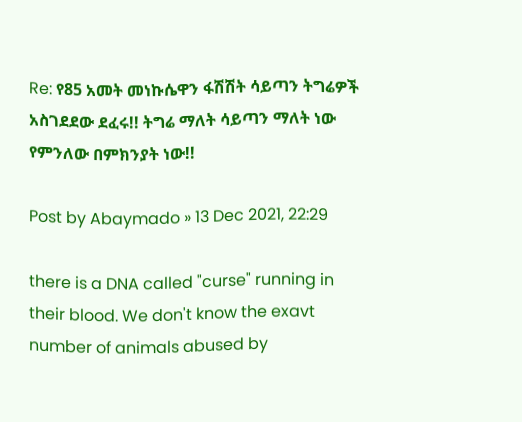Re: የ85 አመት መነኩሴዋን ፋሽሽት ሳይጣን ትግሬዎች አስገደደው ደፈሩ!! ትግሬ ማለት ሳይጣን ማለት ነው የምንለው በምክንያት ነው!!

Post by Abaymado » 13 Dec 2021, 22:29

there is a DNA called "curse" running in their blood. We don't know the exavt number of animals abused by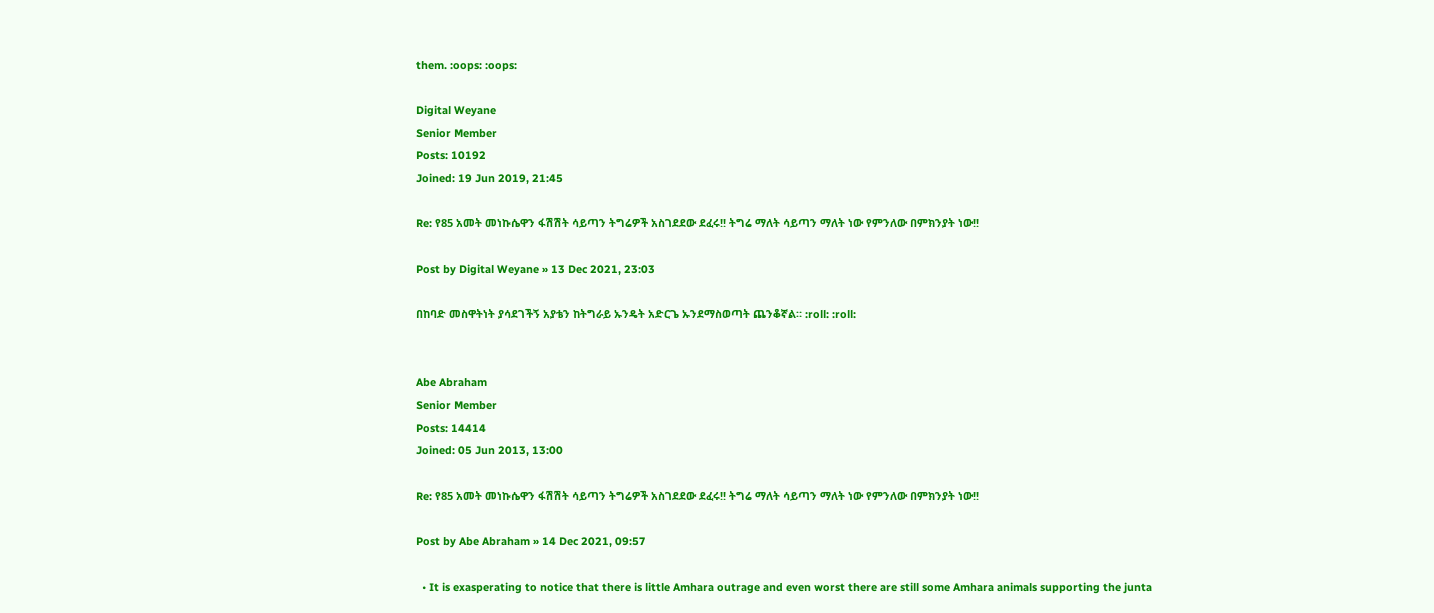them. :oops: :oops:

Digital Weyane
Senior Member
Posts: 10192
Joined: 19 Jun 2019, 21:45

Re: የ85 አመት መነኩሴዋን ፋሽሽት ሳይጣን ትግሬዎች አስገደደው ደፈሩ!! ትግሬ ማለት ሳይጣን ማለት ነው የምንለው በምክንያት ነው!!

Post by Digital Weyane » 13 Dec 2021, 23:03

በከባድ መስዋትነት ያሳደገችኝ አያቴን ከትግራይ ኡንዴት አድርጌ ኡንደማስወጣት ጨንቆኛል። :roll: :roll:


Abe Abraham
Senior Member
Posts: 14414
Joined: 05 Jun 2013, 13:00

Re: የ85 አመት መነኩሴዋን ፋሽሽት ሳይጣን ትግሬዎች አስገደደው ደፈሩ!! ትግሬ ማለት ሳይጣን ማለት ነው የምንለው በምክንያት ነው!!

Post by Abe Abraham » 14 Dec 2021, 09:57

  • It is exasperating to notice that there is little Amhara outrage and even worst there are still some Amhara animals supporting the junta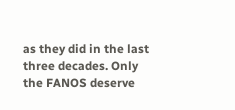as they did in the last three decades. Only the FANOS deserve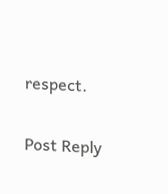respect.

Post Reply